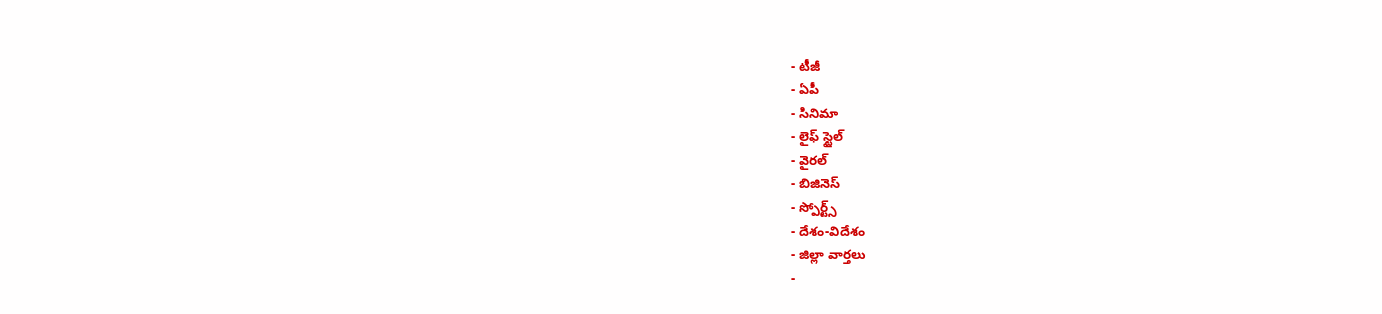- టీజీ
- ఏపీ
- సినిమా
- లైఫ్ స్టైల్
- వైరల్
- బిజినెస్
- స్పోర్ట్స్
- దేశం-విదేశం
- జిల్లా వార్తలు
-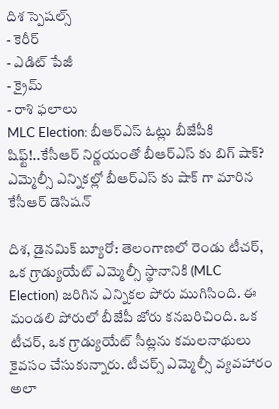దిశ స్పెషల్స్
- కెరీర్
- ఎడిట్ పేజీ
- క్రైమ్
- రాశి ఫలాలు
MLC Election: బీఆర్ఎస్ ఓట్లు బీజేపీకి షిఫ్ట్!..కేసీఆర్ నిర్ణయంతో బీఆర్ఎస్ కు బిగ్ షాక్?
ఎమ్మెల్సీ ఎన్నికల్లో బీఆర్ఎస్ కు షాక్ గా మారిన కేసీఆర్ డెసిషన్

దిశ, డైనమిక్ బ్యూరో: తెలంగాణలో రెండు టీచర్, ఒక గ్రాడ్యుయేట్ ఎమ్మెల్సీ స్థానానికి (MLC Election) జరిగిన ఎన్నికల పోరు ముగిసింది. ఈ మండలి పోరులో బీజేపీ జోరు కనబరిచింది. ఒక టీచర్, ఒక గ్రాడ్యుయేట్ సీట్లను కమలనాథులు కైవసం చేసుకున్నారు. టీచర్స్ ఎమ్మెల్సీ వ్యవహారం అలా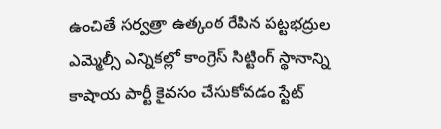ఉంచితే సర్వత్రా ఉత్కంఠ రేపిన పట్టభద్రుల ఎమ్మెల్సీ ఎన్నికల్లో కాంగ్రెస్ సిట్టింగ్ స్థానాన్ని కాషాయ పార్టీ కైవసం చేసుకోవడం స్టేట్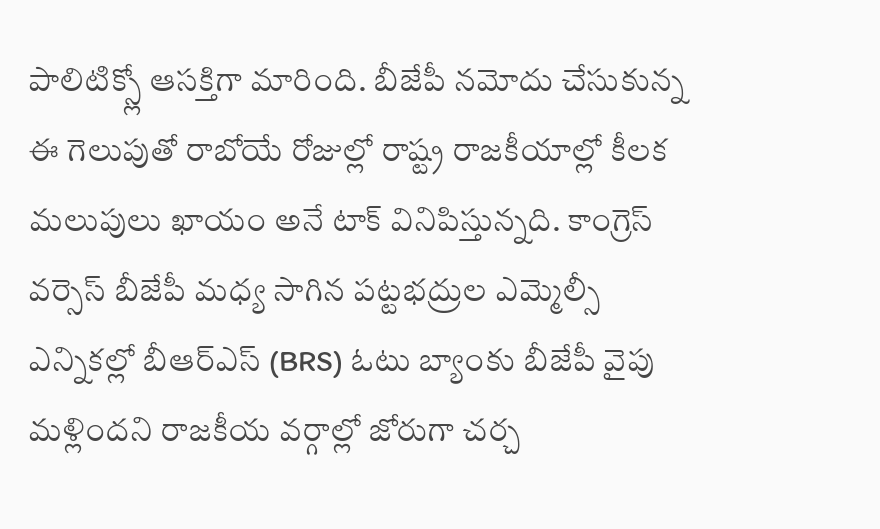పాలిటిక్స్లో ఆసక్తిగా మారింది. బీజేపీ నమోదు చేసుకున్న ఈ గెలుపుతో రాబోయే రోజుల్లో రాష్ట్ర రాజకీయాల్లో కీలక మలుపులు ఖాయం అనే టాక్ వినిపిస్తున్నది. కాంగ్రెస్ వర్సెస్ బీజేపీ మధ్య సాగిన పట్టభద్రుల ఎమ్మెల్సీ ఎన్నికల్లో బీఆర్ఎస్ (BRS) ఓటు బ్యాంకు బీజేపీ వైపు మళ్లిందని రాజకీయ వర్గాల్లో జోరుగా చర్చ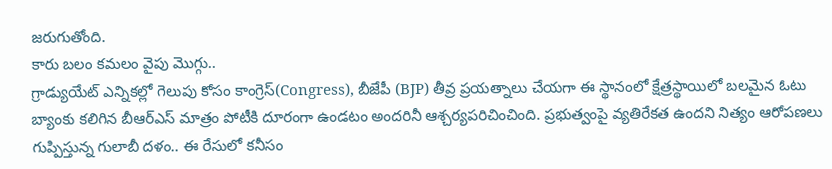జరుగుతోంది.
కారు బలం కమలం వైపు మొగ్గు..
గ్రాడ్యుయేట్ ఎన్నికల్లో గెలుపు కోసం కాంగ్రెస్(Congress), బీజేపీ (BJP) తీవ్ర ప్రయత్నాలు చేయగా ఈ స్థానంలో క్షేత్రస్థాయిలో బలమైన ఓటు బ్యాంకు కలిగిన బీఆర్ఎస్ మాత్రం పోటీకి దూరంగా ఉండటం అందరినీ ఆశ్చర్యపరిచించింది. ప్రభుత్వంపై వ్యతిరేకత ఉందని నిత్యం ఆరోపణలు గుప్పిస్తున్న గులాబీ దళం.. ఈ రేసులో కనీసం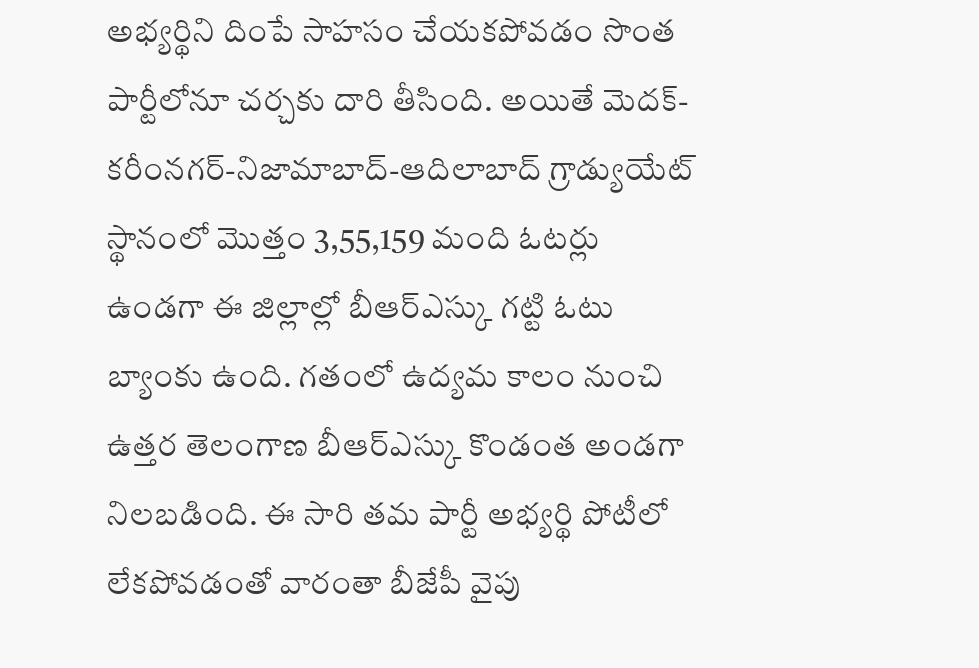అభ్యర్థిని దింపే సాహసం చేయకపోవడం సొంత పార్టీలోనూ చర్చకు దారి తీసింది. అయితే మెదక్-కరీంనగర్-నిజామాబాద్-ఆదిలాబాద్ గ్రాడ్యుయేట్ స్థానంలో మొత్తం 3,55,159 మంది ఓటర్లు ఉండగా ఈ జిల్లాల్లో బీఆర్ఎస్కు గట్టి ఓటు బ్యాంకు ఉంది. గతంలో ఉద్యమ కాలం నుంచి ఉత్తర తెలంగాణ బీఆర్ఎస్కు కొండంత అండగా నిలబడింది. ఈ సారి తమ పార్టీ అభ్యర్థి పోటీలో లేకపోవడంతో వారంతా బీజేపీ వైపు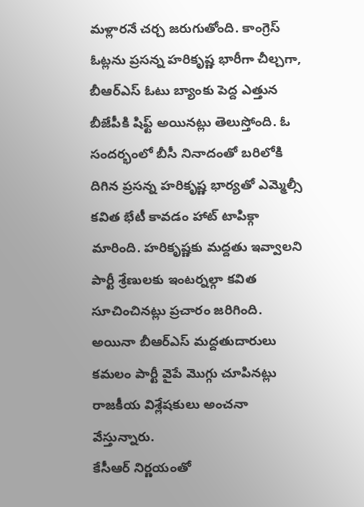మళ్లారనే చర్చ జరుగుతోంది. కాంగ్రెస్ ఓట్లను ప్రసన్న హరికృష్ణ భారీగా చీల్చగా, బీఆర్ఎస్ ఓటు బ్యాంకు పెద్ద ఎత్తున బీజేపీకి షిఫ్ట్ అయినట్లు తెలుస్తోంది. ఓ సందర్భంలో బీసీ నినాదంతో బరిలోకి దిగిన ప్రసన్న హరికృష్ణ భార్యతో ఎమ్మెల్సీ కవిత భేటీ కావడం హాట్ టాపిక్గా మారింది. హరికృష్ణకు మద్దతు ఇవ్వాలని పార్టీ శ్రేణులకు ఇంటర్నల్గా కవిత సూచించినట్లు ప్రచారం జరిగింది. అయినా బీఆర్ఎస్ మద్దతుదారులు కమలం పార్టీ వైపే మొగ్గు చూపినట్లు రాజకీయ విశ్లేషకులు అంచనా వేస్తున్నారు.
కేసీఆర్ నిర్ణయంతో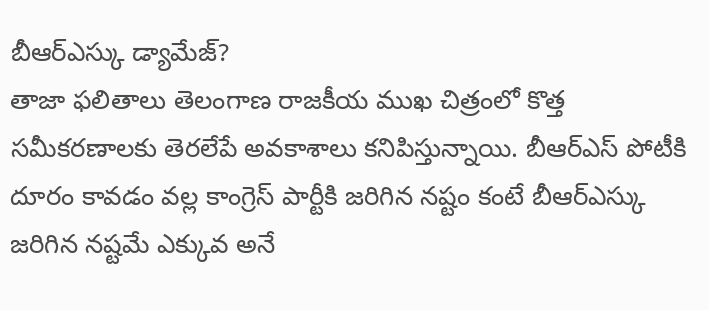బీఆర్ఎస్కు డ్యామేజ్?
తాజా ఫలితాలు తెలంగాణ రాజకీయ ముఖ చిత్రంలో కొత్త సమీకరణాలకు తెరలేపే అవకాశాలు కనిపిస్తున్నాయి. బీఆర్ఎస్ పోటీకి దూరం కావడం వల్ల కాంగ్రెస్ పార్టీకి జరిగిన నష్టం కంటే బీఆర్ఎస్కు జరిగిన నష్టమే ఎక్కువ అనే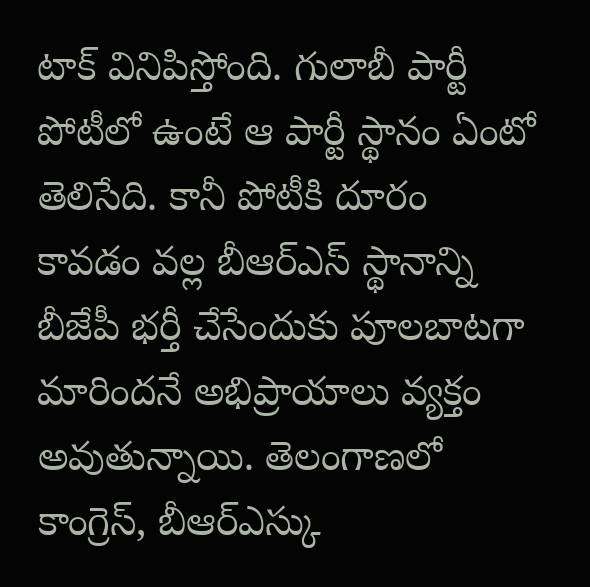టాక్ వినిపిస్తోంది. గులాబీ పార్టీ పోటీలో ఉంటే ఆ పార్టీ స్థానం ఏంటో తెలిసేది. కానీ పోటీకి దూరం కావడం వల్ల బీఆర్ఎస్ స్థానాన్ని బీజేపీ భర్తీ చేసేందుకు పూలబాటగా మారిందనే అభిప్రాయాలు వ్యక్తం అవుతున్నాయి. తెలంగాణలో కాంగ్రెస్, బీఆర్ఎస్కు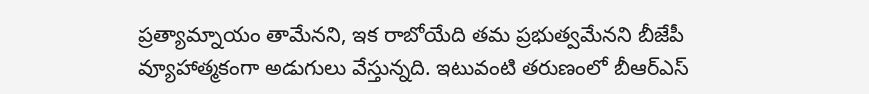ప్రత్యామ్నాయం తామేనని, ఇక రాబోయేది తమ ప్రభుత్వమేనని బీజేపీ వ్యూహాత్మకంగా అడుగులు వేస్తున్నది. ఇటువంటి తరుణంలో బీఆర్ఎస్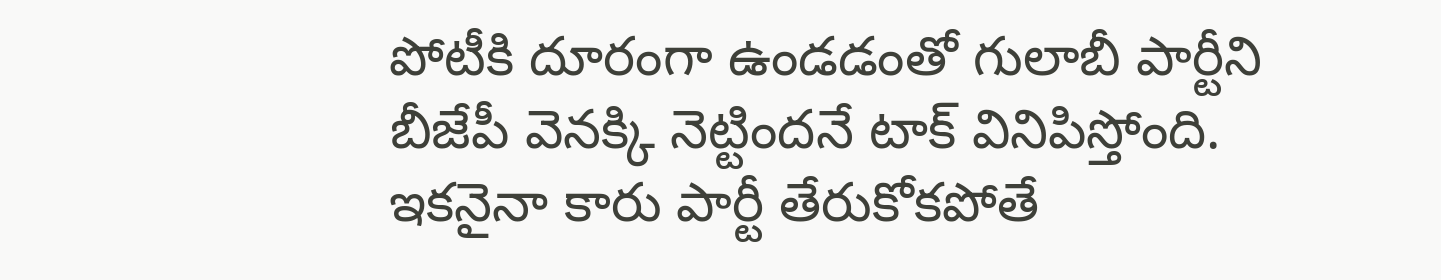పోటీకి దూరంగా ఉండడంతో గులాబీ పార్టీని బీజేపీ వెనక్కి నెట్టిందనే టాక్ వినిపిస్తోంది. ఇకనైనా కారు పార్టీ తేరుకోకపోతే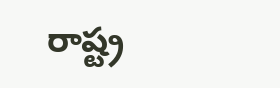రాష్ట్ర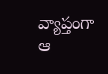వ్యాప్తంగా ఆ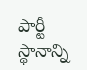పార్టీ స్థానాన్ని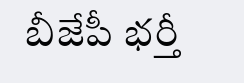బీజేపీ భర్తీ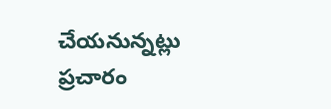చేయనున్నట్లు ప్రచారం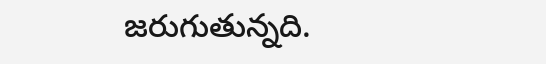జరుగుతున్నది.